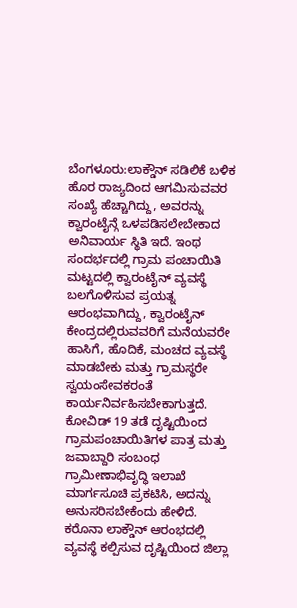ಬೆಂಗಳೂರು:ಲಾಕ್ಡೌನ್ ಸಡಿಲಿಕೆ ಬಳಿಕ ಹೊರ ರಾಜ್ಯದಿಂದ ಆಗಮಿಸುವವರ ಸಂಖ್ಯೆ ಹೆಚ್ಚಾಗಿದ್ದು, ಅವರನ್ನು ಕ್ವಾರಂಟೈನ್ಗೆ ಒಳಪಡಿಸಲೇಬೇಕಾದ ಅನಿವಾರ್ಯ ಸ್ಥಿತಿ ಇದೆ. ಇಂಥ ಸಂದರ್ಭದಲ್ಲಿ ಗ್ರಾಮ ಪಂಚಾಯಿತಿ ಮಟ್ಟದಲ್ಲಿ ಕ್ವಾರಂಟೈನ್ ವ್ಯವಸ್ಥೆ ಬಲಗೊಳಿಸುವ ಪ್ರಯತ್ನ ಆರಂಭವಾಗಿದ್ದು, ಕ್ವಾರಂಟೈನ್ ಕೇಂದ್ರದಲ್ಲಿರುವವರಿಗೆ ಮನೆಯವರೇ ಹಾಸಿಗೆ, ಹೊದಿಕೆ, ಮಂಚದ ವ್ಯವಸ್ಥೆ ಮಾಡಬೇಕು ಮತ್ತು ಗ್ರಾಮಸ್ಥರೇ ಸ್ವಯಂಸೇವಕರಂತೆ ಕಾರ್ಯನಿರ್ವಹಿಸಬೇಕಾಗುತ್ತದೆ.
ಕೋವಿಡ್ 19 ತಡೆ ದೃಷ್ಟಿಯಿಂದ ಗ್ರಾಮಪಂಚಾಯಿತಿಗಳ ಪಾತ್ರ ಮತ್ತು ಜವಾಬ್ದಾರಿ ಸಂಬಂಧ ಗ್ರಾಮೀಣಾಭಿವೃದ್ಧಿ ಇಲಾಖೆ ಮಾರ್ಗಸೂಚಿ ಪ್ರಕಟಿಸಿ, ಅದನ್ನು ಅನುಸರಿಸಬೇಕೆಂದು ಹೇಳಿದೆ.
ಕರೊನಾ ಲಾಕ್ಡೌನ್ ಆರಂಭದಲ್ಲಿ ವ್ಯವಸ್ಥೆ ಕಲ್ಪಿಸುವ ದೃಷ್ಟಿಯಿಂದ ಜಿಲ್ಲಾ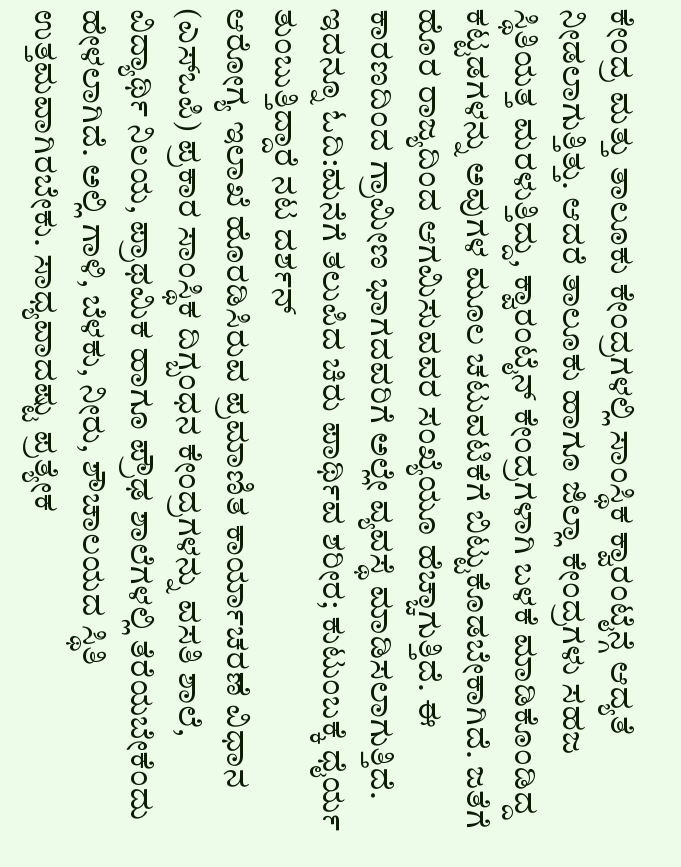ಕೇಂದ್ರ ಮತ್ತು ತಾಲೂಕು ಕೇಂದ್ರಗಳಲ್ಲಿ ಸಾಂಸ್ಥಿಕ ಕ್ವಾರಂಟೈನ್ಗೆ ಆದ್ಯತೆ ನೀಡಲಾಗುತ್ತಿತ್ತು. ಆದರೆ ತಾಲೂಕು ಹಾಗೂ ಜಿಲ್ಲಾ ಕೇಂದ್ರಗಳು ಸಹಜ ಸ್ಥಿತಿಯತ್ತ ಮರಳುತ್ತಿದ್ದು, ಕ್ವಾರಂಟೈನ್ ಕೇಂದ್ರಗಳಾಗಿ ಬಳಕೆ ಮಾಡಿಕೊಂಡಿದ್ದ ಕಟ್ಟಡಗಳನ್ನು ಅವುಗಳ ಮೂಲ ಚಟುವಟಿಕೆಗೆ ಬಿಟ್ಟುಕೊಡಬೇಕಾಗಿದೆ. ಜತೆಗೆ ಹೊರ ರಾಜ್ಯದಿಂದ ಆಗಮಿಸುವವರ ಸಂಖ್ಯೆಯೂ ಹೆಚ್ಚಾಗುತ್ತಿದೆ. ಈ ಕಾರಣದಿಂದ ಗ್ರಾಮೀಣ ಭಾಗದವರಿಗೆ ಅಲ್ಲೇ ವ್ಯವಸ್ಥೆ ಮಾಡಿಸಲಾಗುತ್ತಿದೆ.
ಇದನ್ನೂ ಓದಿ:ಮನೆಗೆ ತಲುಪಿದ ಚಿರು ಪಾರ್ಥಿವ ಶರೀರ; ಕುಟುಂಬಕ್ಕೆ ಧೈರ್ಯ ತುಂಬುತ್ತಿದ್ದಾರೆ ನಟ ದರ್ಶನ್
ಆರೋಗ್ಯ ಇಲಾಖೆ ಹೊರಡಿಸಿರುವ ಪ್ರಮಾಣಿತ ಕಾರ್ಯಾಚರಣೆ ವಿಧಾನ (ಎಸ್ಒಪಿ) ಪ್ರಕಾರ ಸಾಂಸ್ಥಿಕ ದಿಗ್ಬಂಧನ ಕೇಂದ್ರಗಳನ್ನು ವಸತಿ ಶಾಲೆ, ವಿದ್ಯಾರ್ಥಿ ನಿಲಯ, ಪ್ರಾಥಮಿಕ ಹಾಗೂ ಪ್ರೌಢ ಶಾಲೆಗಳಲ್ಲಿ ತೆರೆಯಬೇಕೆಂದು ಹೇಳಲಾಗಿದೆ. ಅಲ್ಲಿ ಗಾಳಿ, ಬೆಳಕು, ನೀರು, ಶೌಚಾಲಯದ ಸ್ಥಿತಿ ಉತ್ತಮವಾಗಿರಬೇಕು. ಸಾಧ್ಯವಾದಷ್ಟು ಪ್ರತ್ಯೇಕ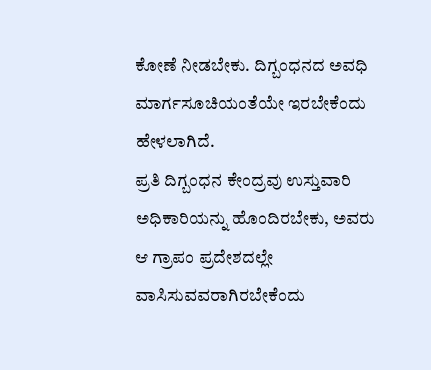ಕೋಣೆ ನೀಡಬೇಕು. ದಿಗ್ಬಂಧನದ ಅವಧಿ ಮಾರ್ಗಸೂಚಿಯಂತೆಯೇ ಇರಬೇಕೆಂದು ಹೇಳಲಾಗಿದೆ.
ಪ್ರತಿ ದಿಗ್ಬಂಧನ ಕೇಂದ್ರವು ಉಸ್ತುವಾರಿ ಅಧಿಕಾರಿಯನ್ನು ಹೊಂದಿರಬೇಕು, ಅವರು ಆ ಗ್ರಾಪಂ ಪ್ರದೇಶದಲ್ಲೇ ವಾಸಿಸುವವರಾಗಿರಬೇಕೆಂದು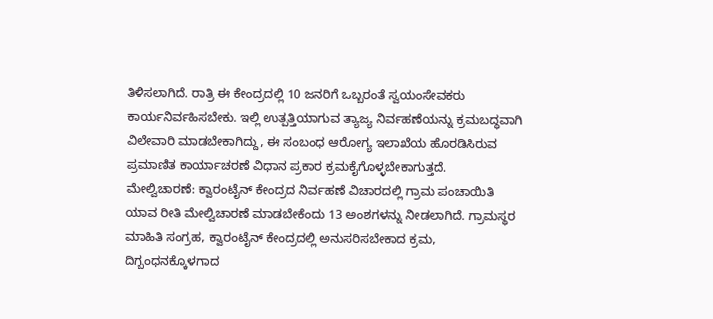ತಿಳಿಸಲಾಗಿದೆ. ರಾತ್ರಿ ಈ ಕೇಂದ್ರದಲ್ಲಿ 10 ಜನರಿಗೆ ಒಬ್ಬರಂತೆ ಸ್ವಯಂಸೇವಕರು ಕಾರ್ಯನಿರ್ವಹಿಸಬೇಕು. ಇಲ್ಲಿ ಉತ್ಪತ್ತಿಯಾಗುವ ತ್ಯಾಜ್ಯ ನಿರ್ವಹಣೆಯನ್ನು ಕ್ರಮಬದ್ಧವಾಗಿ ವಿಲೇವಾರಿ ಮಾಡಬೇಕಾಗಿದ್ದು, ಈ ಸಂಬಂಧ ಆರೋಗ್ಯ ಇಲಾಖೆಯ ಹೊರಡಿಸಿರುವ ಪ್ರಮಾಣಿತ ಕಾರ್ಯಾಚರಣೆ ವಿಧಾನ ಪ್ರಕಾರ ಕ್ರಮಕೈಗೊಳ್ಳಬೇಕಾಗುತ್ತದೆ.
ಮೇಲ್ವಿಚಾರಣೆ: ಕ್ವಾರಂಟೈನ್ ಕೇಂದ್ರದ ನಿರ್ವಹಣೆ ವಿಚಾರದಲ್ಲಿ ಗ್ರಾಮ ಪಂಚಾಯಿತಿ ಯಾವ ರೀತಿ ಮೇಲ್ವಿಚಾರಣೆ ಮಾಡಬೇಕೆಂದು 13 ಅಂಶಗಳನ್ನು ನೀಡಲಾಗಿದೆ. ಗ್ರಾಮಸ್ಥರ ಮಾಹಿತಿ ಸಂಗ್ರಹ, ಕ್ವಾರಂಟೈನ್ ಕೇಂದ್ರದಲ್ಲಿ ಅನುಸರಿಸಬೇಕಾದ ಕ್ರಮ, ದಿಗ್ಬಂಧನಕ್ಕೊಳಗಾದ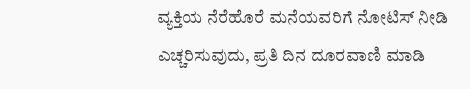ವ್ಯಕ್ತಿಯ ನೆರೆಹೊರೆ ಮನೆಯವರಿಗೆ ನೋಟಿಸ್ ನೀಡಿ ಎಚ್ಚರಿಸುವುದು, ಪ್ರತಿ ದಿನ ದೂರವಾಣಿ ಮಾಡಿ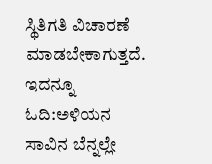ಸ್ಥಿತಿಗತಿ ವಿಚಾರಣೆ ಮಾಡಬೇಕಾಗುತ್ತದೆ.
ಇದನ್ನೂ ಓದಿ:ಅಳಿಯನ ಸಾವಿನ ಬೆನ್ನಲ್ಲೇ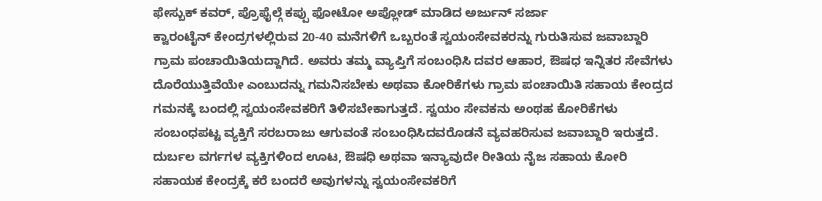ಫೇಸ್ಬುಕ್ ಕವರ್, ಪ್ರೊಫೈಲ್ಗೆ ಕಪ್ಪು ಫೋಟೋ ಅಪ್ಲೋಡ್ ಮಾಡಿದ ಅರ್ಜುನ್ ಸರ್ಜಾ
ಕ್ವಾರಂಟೈನ್ ಕೇಂದ್ರಗಳಲ್ಲಿರುವ 20-40 ಮನೆಗಳಿಗೆ ಒಬ್ಬರಂತೆ ಸ್ವಯಂಸೇವಕರನ್ನು ಗುರುತಿಸುವ ಜವಾಬ್ದಾರಿ ಗ್ರಾಮ ಪಂಚಾಯಿತಿಯದ್ದಾಗಿದೆ. ಅವರು ತಮ್ಮ ವ್ಯಾಪ್ತಿಗೆ ಸಂಬಂಧಿಸಿ ದವರ ಆಹಾರ, ಔಷಧ ಇನ್ನಿತರ ಸೇವೆಗಳು ದೊರೆಯುತ್ತಿವೆಯೇ ಎಂಬುದನ್ನು ಗಮನಿಸಬೇಕು ಅಥವಾ ಕೋರಿಕೆಗಳು ಗ್ರಾಮ ಪಂಚಾಯಿತಿ ಸಹಾಯ ಕೇಂದ್ರದ ಗಮನಕ್ಕೆ ಬಂದಲ್ಲಿ ಸ್ವಯಂಸೇವಕರಿಗೆ ತಿಳಿಸಬೇಕಾಗುತ್ತದೆ. ಸ್ವಯಂ ಸೇವಕನು ಅಂಥಹ ಕೋರಿಕೆಗಳು ಸಂಬಂಧಪಟ್ಟ ವ್ಯಕ್ತಿಗೆ ಸರಬರಾಜು ಆಗುವಂತೆ ಸಂಬಂಧಿಸಿದವರೊಡನೆ ವ್ಯವಹರಿಸುವ ಜವಾಬ್ದಾರಿ ಇರುತ್ತದೆ.
ದುರ್ಬಲ ವರ್ಗಗಳ ವ್ಯಕ್ತಿಗಳಿಂದ ಊಟ, ಔಷಧಿ ಅಥವಾ ಇನ್ಯಾವುದೇ ರೀತಿಯ ನೈಜ ಸಹಾಯ ಕೋರಿ ಸಹಾಯಕ ಕೇಂದ್ರಕ್ಕೆ ಕರೆ ಬಂದರೆ ಅವುಗಳನ್ನು ಸ್ವಯಂಸೇವಕರಿಗೆ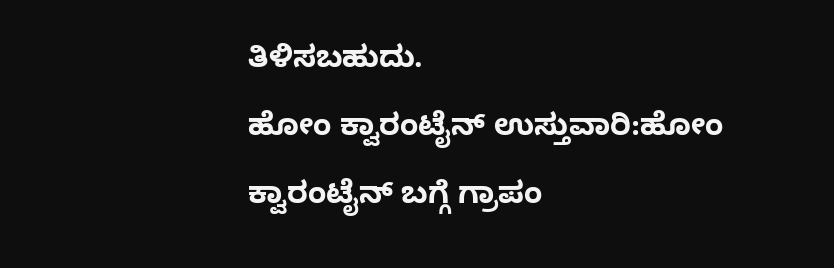ತಿಳಿಸಬಹುದು.
ಹೋಂ ಕ್ವಾರಂಟೈನ್ ಉಸ್ತುವಾರಿ:ಹೋಂ ಕ್ವಾರಂಟೈನ್ ಬಗ್ಗೆ ಗ್ರಾಪಂ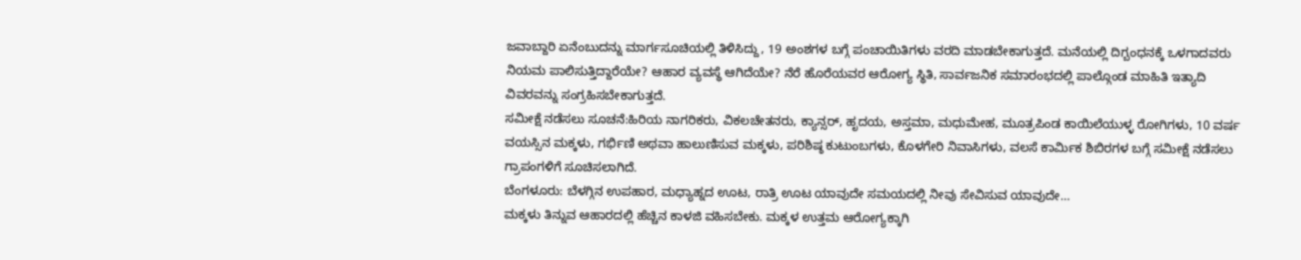ಜವಾಬ್ದಾರಿ ಏನೆಂಬುದನ್ನು ಮಾರ್ಗಸೂಚಿಯಲ್ಲಿ ತಿಳಿಸಿದ್ದು, 19 ಅಂಶಗಳ ಬಗ್ಗೆ ಪಂಚಾಯಿತಿಗಳು ವರದಿ ಮಾಡಬೇಕಾಗುತ್ತದೆ. ಮನೆಯಲ್ಲಿ ದಿಗ್ಬಂಧನಕ್ಕೆ ಒಳಗಾದವರು ನಿಯಮ ಪಾಲಿಸುತ್ತಿದ್ದಾರೆಯೇ? ಆಹಾರ ವ್ಯವಸ್ಥೆ ಆಗಿದೆಯೇ? ನೆರೆ ಹೊರೆಯವರ ಆರೋಗ್ಯ ಸ್ಥಿತಿ, ಸಾರ್ವಜನಿಕ ಸಮಾರಂಭದಲ್ಲಿ ಪಾಲ್ಗೊಂಡ ಮಾಹಿತಿ ಇತ್ಯಾದಿ ವಿವರವನ್ನು ಸಂಗ್ರಹಿಸಬೇಕಾಗುತ್ತದೆ.
ಸಮೀಕ್ಷೆ ನಡೆಸಲು ಸೂಚನೆ:ಹಿರಿಯ ನಾಗರಿಕರು, ವಿಕಲಚೇತನರು, ಕ್ಯಾನ್ಸರ್, ಹೃದಯ, ಅಸ್ತಮಾ, ಮಧುಮೇಹ, ಮೂತ್ರಪಿಂಡ ಕಾಯಿಲೆಯುಳ್ಳ ರೋಗಿಗಳು, 10 ವರ್ಷ ವಯಸ್ಸಿನ ಮಕ್ಕಳು, ಗರ್ಭಿಣಿ ಅಥವಾ ಹಾಲುಣಿಸುವ ಮಕ್ಕಳು, ಪರಿಶಿಷ್ಠ ಕುಟುಂಬಗಳು, ಕೊಳಗೇರಿ ನಿವಾಸಿಗಳು, ವಲಸೆ ಕಾರ್ವಿುಕ ಶಿಬಿರಗಳ ಬಗ್ಗೆ ಸಮೀಕ್ಷೆ ನಡೆಸಲು ಗ್ರಾಪಂಗಳಿಗೆ ಸೂಚಿಸಲಾಗಿದೆ.
ಬೆಂಗಳೂರು: ಬೆಳಗ್ಗಿನ ಉಪಹಾರ, ಮಧ್ಯಾಹ್ನದ ಊಟ, ರಾತ್ರಿ ಊಟ ಯಾವುದೇ ಸಮಯದಲ್ಲಿ ನೀವು ಸೇವಿಸುವ ಯಾವುದೇ…
ಮಕ್ಕಳು ತಿನ್ನುವ ಆಹಾರದಲ್ಲಿ ಹೆಚ್ಚಿನ ಕಾಳಜಿ ವಹಿಸಬೇಕು. ಮಕ್ಕಳ ಉತ್ತಮ ಆರೋಗ್ಯಕ್ಕಾಗಿ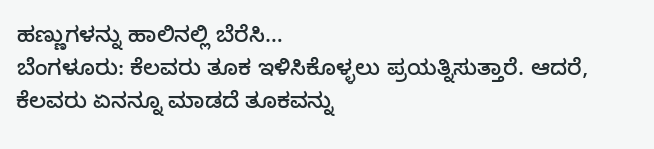ಹಣ್ಣುಗಳನ್ನು ಹಾಲಿನಲ್ಲಿ ಬೆರೆಸಿ…
ಬೆಂಗಳೂರು: ಕೆಲವರು ತೂಕ ಇಳಿಸಿಕೊಳ್ಳಲು ಪ್ರಯತ್ನಿಸುತ್ತಾರೆ. ಆದರೆ, ಕೆಲವರು ಏನನ್ನೂ ಮಾಡದೆ ತೂಕವನ್ನು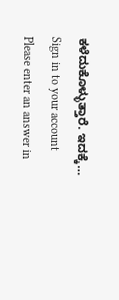ಕಳೆದುಕೊಳ್ಳುತ್ತಾರೆ. ಇದಕ್ಕೆ…
Sign in to your account
Please enter an answer in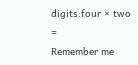digits:four × two =
Remember me